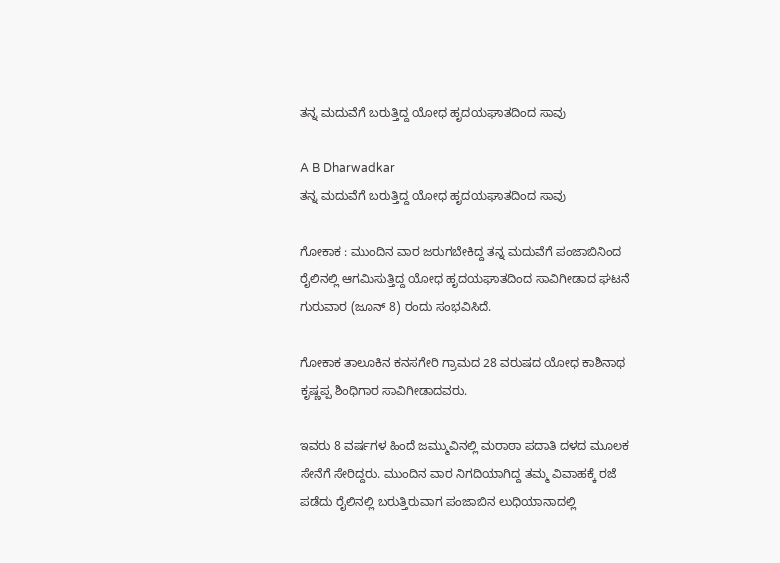ತನ್ನ ಮದುವೆಗೆ ಬರುತ್ತಿದ್ದ ಯೋಧ ಹೃದಯಘಾತದಿಂದ ಸಾವು

A B Dharwadkar
ತನ್ನ ಮದುವೆಗೆ ಬರುತ್ತಿದ್ದ ಯೋಧ ಹೃದಯಘಾತದಿಂದ ಸಾವು

ಗೋಕಾಕ : ಮುಂದಿನ ವಾರ ಜರುಗಬೇಕಿದ್ದ ತನ್ನ ಮದುವೆಗೆ ಪಂಜಾಬಿನಿಂದ ರೈಲಿನಲ್ಲಿ ಆಗಮಿಸುತ್ತಿದ್ದ ಯೋಧ ಹೃದಯಘಾತದಿಂದ ಸಾವಿಗೀಡಾದ ಘಟನೆ  ಗುರುವಾರ (ಜೂನ್ 8) ರಂದು ಸಂಭವಿಸಿದೆ.

ಗೋಕಾಕ ತಾಲೂಕಿನ ಕನಸಗೇರಿ ಗ್ರಾಮದ 28 ವರುಷದ ಯೋಧ ಕಾಶಿನಾಥ ಕೃಷ್ಣಪ್ಪ ಶಿಂಧಿಗಾರ ಸಾವಿಗೀಡಾದವರು.

ಇವರು 8 ವರ್ಷಗಳ ಹಿಂದೆ ಜಮ್ಮುವಿನಲ್ಲಿ ಮರಾಠಾ ಪದಾತಿ ದಳದ ಮೂಲಕ ಸೇನೆಗೆ ಸೇರಿದ್ದರು. ಮುಂದಿನ ವಾರ ನಿಗದಿಯಾಗಿದ್ದ ತಮ್ಮ ವಿವಾಹಕ್ಕೆ ರಜೆ ಪಡೆದು ರೈಲಿನಲ್ಲಿ ಬರುತ್ತಿರುವಾಗ ಪಂಜಾಬಿನ ಲುಧಿಯಾನಾದಲ್ಲಿ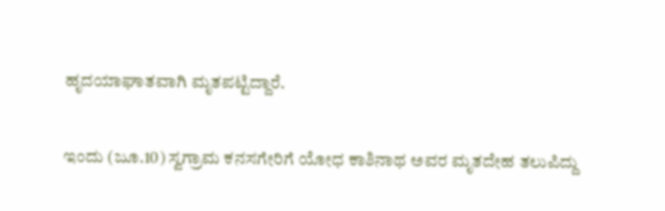ಹೃದಯಾಘಾತವಾಗಿ ಮೃತಪಟ್ಟಿದ್ದಾರೆ.

ಇಂದು (ಜೂ.10) ಸ್ವಗ್ರಾಮ ಕನಸಗೇರಿಗೆ ಯೋಧ ಕಾಶಿನಾಥ ಅವರ ಮೃತದೇಹ ತಲುಪಿದ್ದು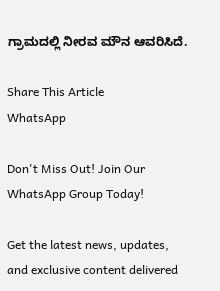ಗ್ರಾಮದಲ್ಲಿ ನೀರವ ಮೌನ ಆವರಿಸಿದೆ.

Share This Article
WhatsApp

Don't Miss Out! Join Our WhatsApp Group Today!

Get the latest news, updates, and exclusive content delivered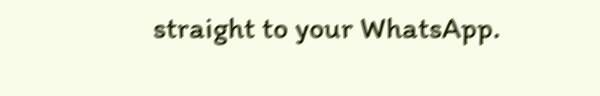straight to your WhatsApp.